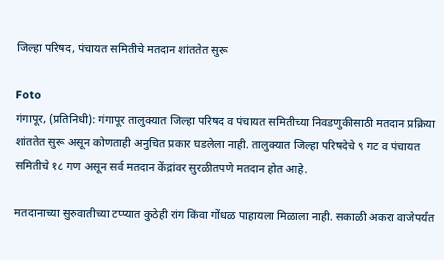जिल्हा परिषद, पंचायत समितीचे मतदान शांततेत सुरू

Foto
गंगापूर, (प्रतिनिधी): गंगापूर तालुक्यात जिल्हा परिषद व पंचायत समितीच्या निवडणुकीसाठी मतदान प्रक्रिया शांततेत सुरू असून कोणताही अनुचित प्रकार घडलेला नाही. तालुक्यात जिल्हा परिषदेचे ९ गट व पंचायत समितीचे १८ गण असून सर्व मतदान केंद्रांवर सुरळीतपणे मतदान होत आहे.

मतदानाच्या सुरुवातीच्या टप्प्यात कुठेही रांग किंवा गोंधळ पाहायला मिळाला नाही. सकाळी अकरा वाजेपर्यंत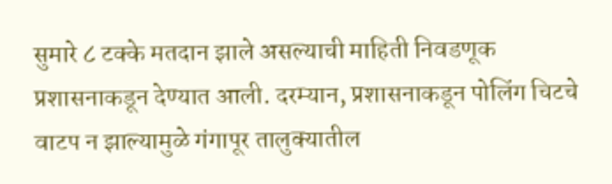सुमारे ८ टक्के मतदान झाले असल्याची माहिती निवडणूक प्रशासनाकडून देण्यात आली. दरम्यान, प्रशासनाकडून पोलिंग चिटचे वाटप न झाल्यामुळे गंगापूर तालुक्यातील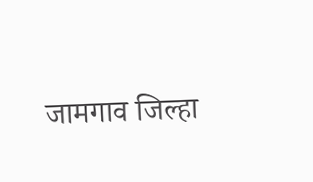जामगाव जिल्हा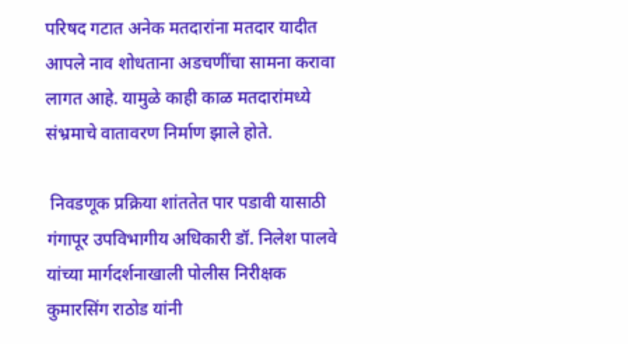परिषद गटात अनेक मतदारांना मतदार यादीत आपले नाव शोधताना अडचणींचा सामना करावा लागत आहे. यामुळे काही काळ मतदारांमध्ये संभ्रमाचे वातावरण निर्माण झाले होते.

 निवडणूक प्रक्रिया शांततेत पार पडावी यासाठी गंगापूर उपविभागीय अधिकारी डॉ. निलेश पालवे यांच्या मार्गदर्शनाखाली पोलीस निरीक्षक कुमारसिंग राठोड यांनी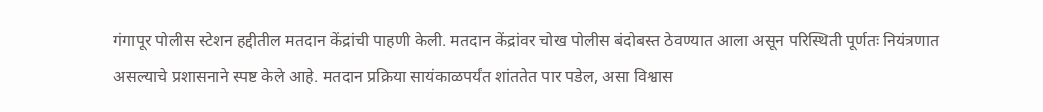गंगापूर पोलीस स्टेशन हद्दीतील मतदान केंद्रांची पाहणी केली. मतदान केंद्रांवर चोख पोलीस बंदोबस्त ठेवण्यात आला असून परिस्थिती पूर्णतः नियंत्रणात असल्याचे प्रशासनाने स्पष्ट केले आहे. मतदान प्रक्रिया सायंकाळपर्यंत शांततेत पार पडेल, असा विश्वास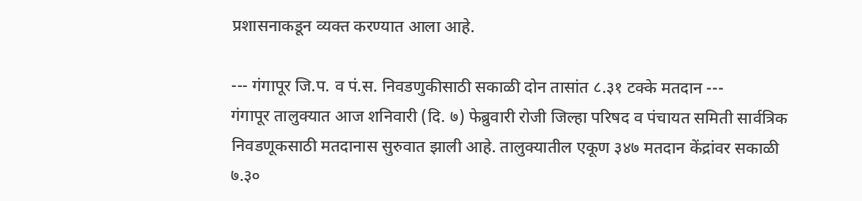प्रशासनाकडून व्यक्त करण्यात आला आहे.

--- गंगापूर जि.प. व पं.स. निवडणुकीसाठी सकाळी दोन तासांत ८.३१ टक्के मतदान ---
गंगापूर तालुक्यात आज शनिवारी (दि. ७) फेब्रुवारी रोजी जिल्हा परिषद व पंचायत समिती सार्वत्रिक निवडणूकसाठी मतदानास सुरुवात झाली आहे. तालुक्यातील एकूण ३४७ मतदान केंद्रांवर सकाळी ७.३०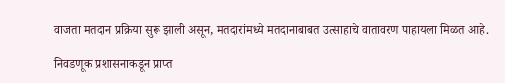वाजता मतदान प्रक्रिया सुरू झाली असून, मतदारांमध्ये मतदानाबाबत उत्साहाचे वातावरण पाहायला मिळत आहे.

निवडणूक प्रशासनाकडून प्राप्त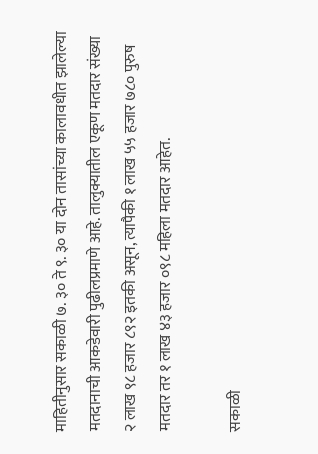माहितीनुसार सकाळी ७. ३० ते ९. ३० या दोन तासांच्या कालावधीत झालेल्या मतदानाची आकडेवारी पुढीलप्रमाणे आहे. तालुक्यातील एकूण मतदार संख्या २ लाख ९८ हजार ८९२ इतकी असून, त्यापैकी १ लाख ५५ हजार ७८० पुरुष मतदार तर १ लाख ४३ हजार ०९८ महिला मतदार आहेत.

सकाळी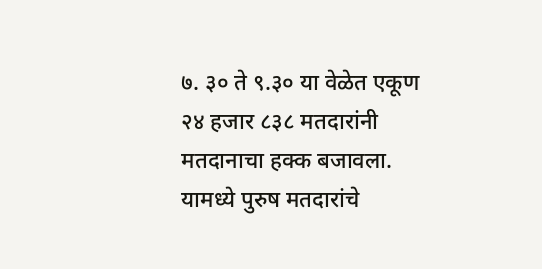७. ३० ते ९.३० या वेळेत एकूण २४ हजार ८३८ मतदारांनी मतदानाचा हक्क बजावला. यामध्ये पुरुष मतदारांचे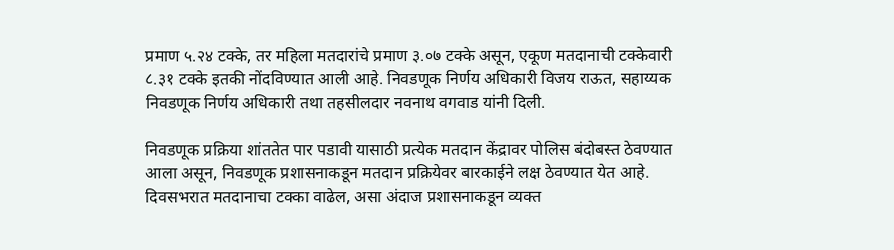प्रमाण ५.२४ टक्के, तर महिला मतदारांचे प्रमाण ३.०७ टक्के असून, एकूण मतदानाची टक्केवारी ८.३१ टक्के इतकी नोंदविण्यात आली आहे. निवडणूक निर्णय अधिकारी विजय राऊत, सहाय्यक निवडणूक निर्णय अधिकारी तथा तहसीलदार नवनाथ वगवाड यांनी दिली.

निवडणूक प्रक्रिया शांततेत पार पडावी यासाठी प्रत्येक मतदान केंद्रावर पोलिस बंदोबस्त ठेवण्यात आला असून, निवडणूक प्रशासनाकडून मतदान प्रक्रियेवर बारकाईने लक्ष ठेवण्यात येत आहे. दिवसभरात मतदानाचा टक्का वाढेल, असा अंदाज प्रशासनाकडून व्यक्त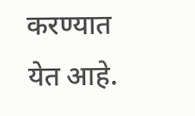करण्यात येत आहे.